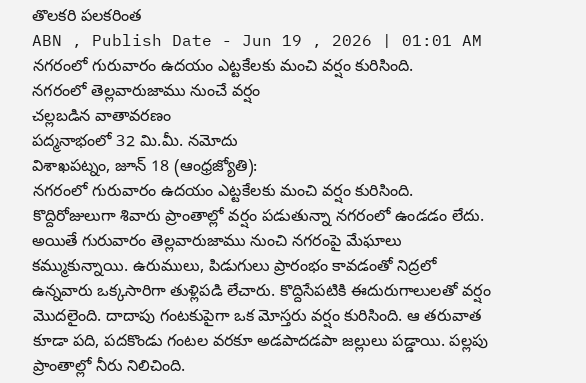తొలకరి పలకరింత
ABN , Publish Date - Jun 19 , 2026 | 01:01 AM
నగరంలో గురువారం ఉదయం ఎట్టకేలకు మంచి వర్షం కురిసింది.
నగరంలో తెల్లవారుజాము నుంచే వర్షం
చల్లబడిన వాతావరణం
పద్మనాభంలో 32 మి.మీ. నమోదు
విశాఖపట్నం, జూన్ 18 (ఆంధ్రజ్యోతి):
నగరంలో గురువారం ఉదయం ఎట్టకేలకు మంచి వర్షం కురిసింది. కొద్దిరోజులుగా శివారు ప్రాంతాల్లో వర్షం పడుతున్నా నగరంలో ఉండడం లేదు. అయితే గురువారం తెల్లవారుజాము నుంచి నగరంపై మేఘాలు కమ్ముకున్నాయి. ఉరుములు, పిడుగులు ప్రారంభం కావడంతో నిద్రలో ఉన్నవారు ఒక్కసారిగా తుళ్లిపడి లేచారు. కొద్దిసేపటికి ఈదురుగాలులతో వర్షం మొదలైంది. దాదాపు గంటకుపైగా ఒక మోస్తరు వర్షం కురిసింది. ఆ తరువాత కూడా పది, పదకొండు గంటల వరకూ అడపాదడపా జల్లులు పడ్డాయి. పల్లపు ప్రాంతాల్లో నీరు నిలిచింది.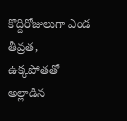కొద్దిరోజులుగా ఎండ తీవ్రత, ఉక్కపోతతో అల్లాడిన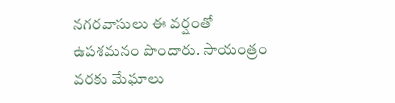నగరవాసులు ఈ వర్షంతో ఉపశమనం పొందారు. సాయంత్రం వరకు మేఘాలు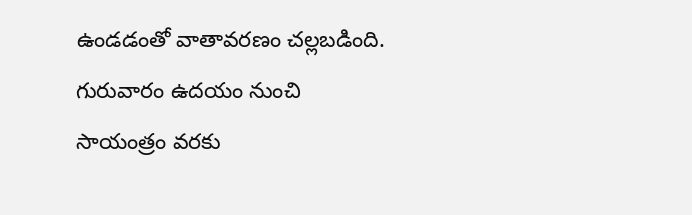ఉండడంతో వాతావరణం చల్లబడింది. గురువారం ఉదయం నుంచి సాయంత్రం వరకు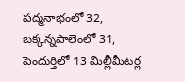పద్మనాభంలో 32, బక్కన్నపాలెంలో 31, పెందుర్తిలో 13 మిల్లీమీటర్ల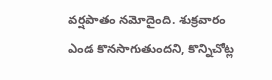వర్షపాతం నమోదైంది. శుక్రవారం ఎండ కొనసాగుతుందని, కొన్నిచోట్ల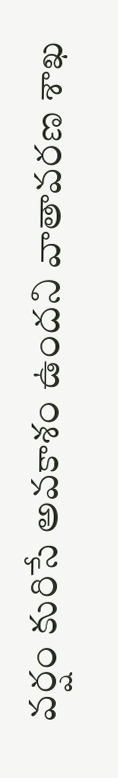వర్షం కురిసే అవకాశం ఉందని వాతావరణ శాఖ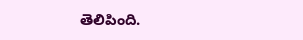తెలిపింది.